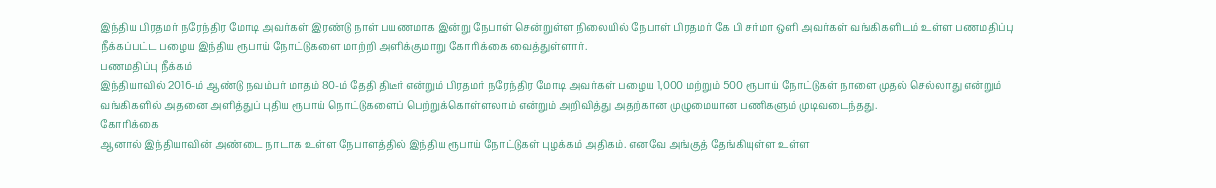இந்திய பிரதமர் நரேந்திர மோடி அவர்கள் இரண்டு நாள் பயணமாக இன்று நேபாள் சென்றுள்ள நிலையில் நேபாள் பிரதமர் கே பி சர்மா ஒளி அவர்கள் வங்கிகளிடம் உள்ள பணமதிப்பு நீக்கப்பட்ட பழைய இந்திய ரூபாய் நோட்டுகளை மாற்றி அளிக்குமாறு கோரிக்கை வைத்துள்ளார்.
பணமதிப்பு நீக்கம்
இந்தியாவில் 2016-ம் ஆண்டு நவம்பர் மாதம் 80-ம் தேதி திடீர் என்றும் பிரதமர் நரேந்திர மோடி அவர்கள் பழைய 1,000 மற்றும் 500 ரூபாய் நோட்டுகள் நாளை முதல் செல்லாது என்றும் வங்கிகளில் அதனை அளித்துப் புதிய ரூபாய் நொட்டுகளைப் பெற்றுக்கொள்ளலாம் என்றும் அறிவித்து அதற்கான முழுமையான பணிகளும் முடிவடைந்தது.
கோரிக்கை
ஆனால் இந்தியாவின் அண்டை நாடாக உள்ள நேபாளத்தில் இந்திய ரூபாய் நோட்டுகள் புழக்கம் அதிகம். எனவே அங்குத் தேங்கியுள்ள உள்ள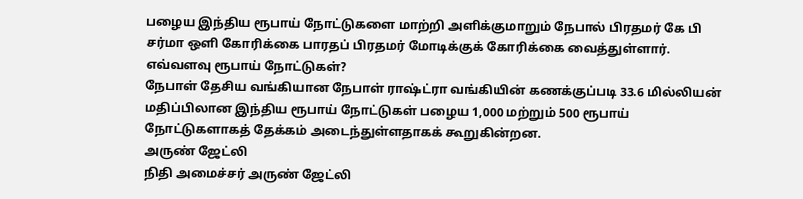பழைய இந்திய ரூபாய் நோட்டுகளை மாற்றி அளிக்குமாறும் நேபால் பிரதமர் கே பி சர்மா ஒளி கோரிக்கை பாரதப் பிரதமர் மோடிக்குக் கோரிக்கை வைத்துள்ளார்.
எவ்வளவு ரூபாய் நோட்டுகள்?
நேபாள் தேசிய வங்கியான நேபாள் ராஷ்ட்ரா வங்கியின் கணக்குப்படி 33.6 மில்லியன் மதிப்பிலான இந்திய ரூபாய் நோட்டுகள் பழைய 1,000 மற்றும் 500 ரூபாய் நோட்டுகளாகத் தேக்கம் அடைந்துள்ளதாகக் கூறுகின்றன.
அருண் ஜேட்லி
நிதி அமைச்சர் அருண் ஜேட்லி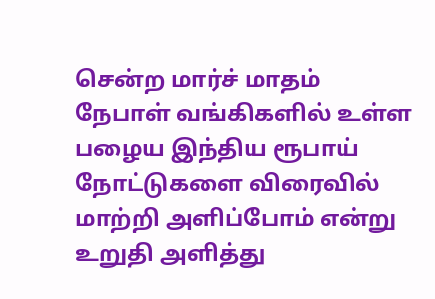சென்ற மார்ச் மாதம் நேபாள் வங்கிகளில் உள்ள பழைய இந்திய ரூபாய் நோட்டுகளை விரைவில் மாற்றி அளிப்போம் என்று உறுதி அளித்து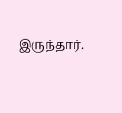இருந்தார்.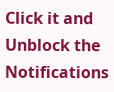Click it and Unblock the Notifications